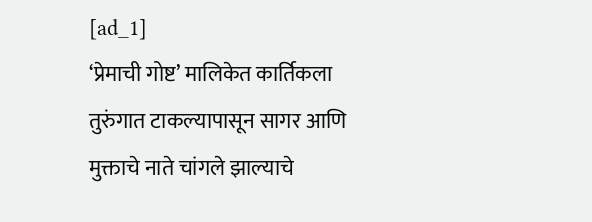[ad_1]
‘प्रेमाची गोष्ट’ मालिकेत कार्तिकला तुरुंगात टाकल्यापासून सागर आणि मुक्ताचे नाते चांगले झाल्याचे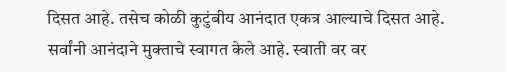दिसत आहे. तसेच कोळी कुटुंबीय आनंदात एकत्र आल्याचे दिसत आहे. सर्वांनी आनंदाने मुक्ताचे स्वागत केले आहे. स्वाती वर वर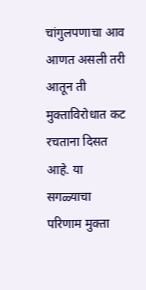चांगुलपणाचा आव आणत असली तरी आतून ती मुक्ताविरोधात कट रचताना दिसत आहे. या सगळ्याचा परिणाम मुक्ता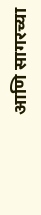आणि सागरच्या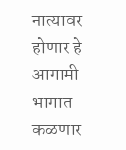नात्यावर होणार हे आगामी भागात कळणार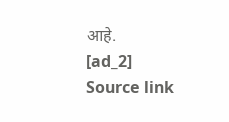आहे.
[ad_2]
Source link